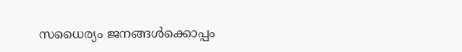സധൈര്യം ജനങ്ങൾക്കൊപ്പം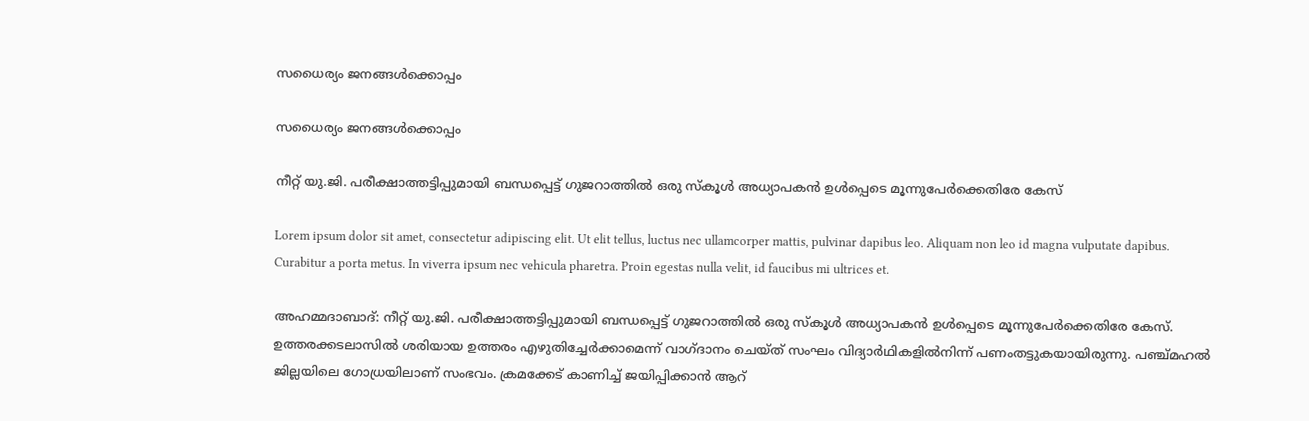സധൈര്യം ജനങ്ങൾക്കൊപ്പം

സധൈര്യം ജനങ്ങൾക്കൊപ്പം

നീറ്റ് യു.ജി. പരീക്ഷാത്തട്ടിപ്പുമായി ബന്ധപ്പെട്ട് ഗുജറാത്തില്‍ ഒരു സ്‌കൂള്‍ അധ്യാപകന്‍ ഉള്‍പ്പെടെ മൂന്നുപേര്‍ക്കെതിരേ കേസ്

Lorem ipsum dolor sit amet, consectetur adipiscing elit. Ut elit tellus, luctus nec ullamcorper mattis, pulvinar dapibus leo. Aliquam non leo id magna vulputate dapibus. Curabitur a porta metus. In viverra ipsum nec vehicula pharetra. Proin egestas nulla velit, id faucibus mi ultrices et.

അഹമ്മദാബാദ്: നീറ്റ് യു.ജി. പരീക്ഷാത്തട്ടിപ്പുമായി ബന്ധപ്പെട്ട് ഗുജറാത്തില്‍ ഒരു സ്‌കൂള്‍ അധ്യാപകന്‍ ഉള്‍പ്പെടെ മൂന്നുപേര്‍ക്കെതിരേ കേസ്. ഉത്തരക്കടലാസില്‍ ശരിയായ ഉത്തരം എഴുതിച്ചേര്‍ക്കാമെന്ന് വാഗ്ദാനം ചെയ്ത് സംഘം വിദ്യാര്‍ഥികളില്‍നിന്ന് പണംതട്ടുകയായിരുന്നു. പഞ്ച്മഹല്‍ ജില്ലയിലെ ഗോധ്രയിലാണ് സംഭവം. ക്രമക്കേട് കാണിച്ച് ജയിപ്പിക്കാന്‍ ആറ്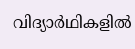വിദ്യാര്‍ഥികളില്‍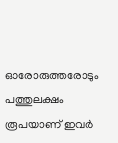ഓരോരുത്തരോടും പത്തുലക്ഷം രൂപയാണ് ഇവര്‍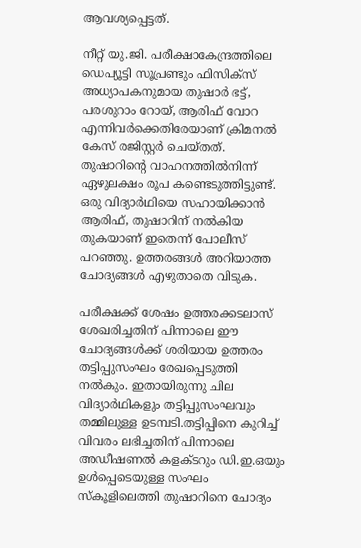ആവശ്യപ്പെട്ടത്.

നീറ്റ് യു.ജി. പരീക്ഷാകേന്ദ്രത്തിലെ ഡെപ്യൂട്ടി സൂപ്രണ്ടും ഫിസിക്‌സ് അധ്യാപകനുമായ തുഷാര്‍ ഭട്ട്, പരശുറാം റോയ്, ആരിഫ് വോറ എന്നിവര്‍ക്കെതിരേയാണ് ക്രിമനല്‍ കേസ് രജിസ്റ്റര്‍ ചെയ്തത്. തുഷാറിന്റെ വാഹനത്തില്‍നിന്ന് ഏഴുലക്ഷം രൂപ കണ്ടെടുത്തിട്ടുണ്ട്. ഒരു വിദ്യാര്‍ഥിയെ സഹായിക്കാന്‍ ആരിഫ്, തുഷാറിന് നല്‍കിയ തുകയാണ് ഇതെന്ന് പോലീസ് പറഞ്ഞു. ഉത്തരങ്ങള്‍ അറിയാത്ത ചോദ്യങ്ങള്‍ എഴുതാതെ വിടുക.

പരീക്ഷക്ക് ശേഷം ഉത്തരക്കടലാസ് ശേഖരിച്ചതിന് പിന്നാലെ ഈ ചോദ്യങ്ങള്‍ക്ക് ശരിയായ ഉത്തരം തട്ടിപ്പുസംഘം രേഖപ്പെടുത്തി നല്‍കും. ഇതായിരുന്നു ചില വിദ്യാര്‍ഥികളും തട്ടിപ്പുസംഘവും തമ്മിലുള്ള ഉടമ്പടി.തട്ടിപ്പിനെ കുറിച്ച് വിവരം ലഭിച്ചതിന് പിന്നാലെ അഡീഷണല്‍ കളക്ടറും ഡി.ഇ.ഒയും ഉള്‍പ്പെടെയുള്ള സംഘം സ്‌കൂളിലെത്തി തുഷാറിനെ ചോദ്യം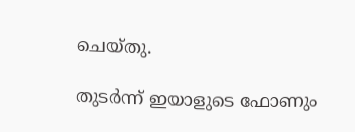ചെയ്തു.

തുടര്‍ന്ന് ഇയാളുടെ ഫോണും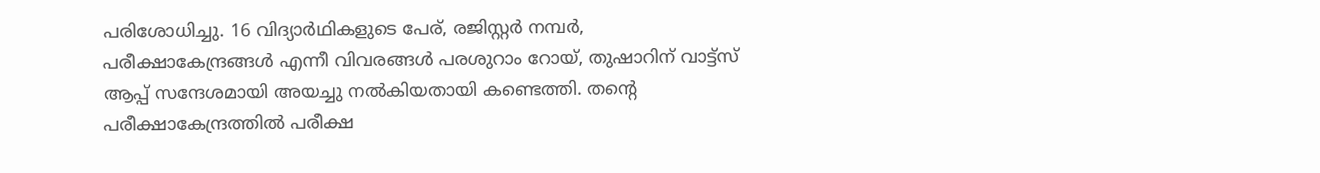പരിശോധിച്ചു. 16 വിദ്യാര്‍ഥികളുടെ പേര്, രജിസ്റ്റര്‍ നമ്പര്‍, പരീക്ഷാകേന്ദ്രങ്ങള്‍ എന്നീ വിവരങ്ങള്‍ പരശുറാം റോയ്, തുഷാറിന് വാട്ട്‌സ് ആപ്പ് സന്ദേശമായി അയച്ചു നല്‍കിയതായി കണ്ടെത്തി. തന്റെ പരീക്ഷാകേന്ദ്രത്തില്‍ പരീക്ഷ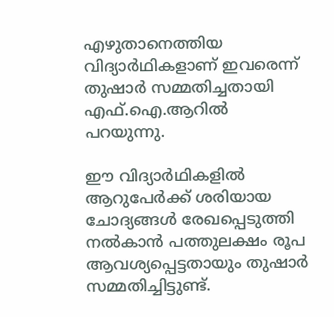എഴുതാനെത്തിയ വിദ്യാര്‍ഥികളാണ് ഇവരെന്ന് തുഷാര്‍ സമ്മതിച്ചതായി എഫ്.ഐ.ആറില്‍ പറയുന്നു.

ഈ വിദ്യാര്‍ഥികളില്‍ ആറുപേര്‍ക്ക് ശരിയായ ചോദ്യങ്ങള്‍ രേഖപ്പെടുത്തി നല്‍കാന്‍ പത്തുലക്ഷം രൂപ ആവശ്യപ്പെട്ടതായും തുഷാര്‍ സമ്മതിച്ചിട്ടുണ്ട്.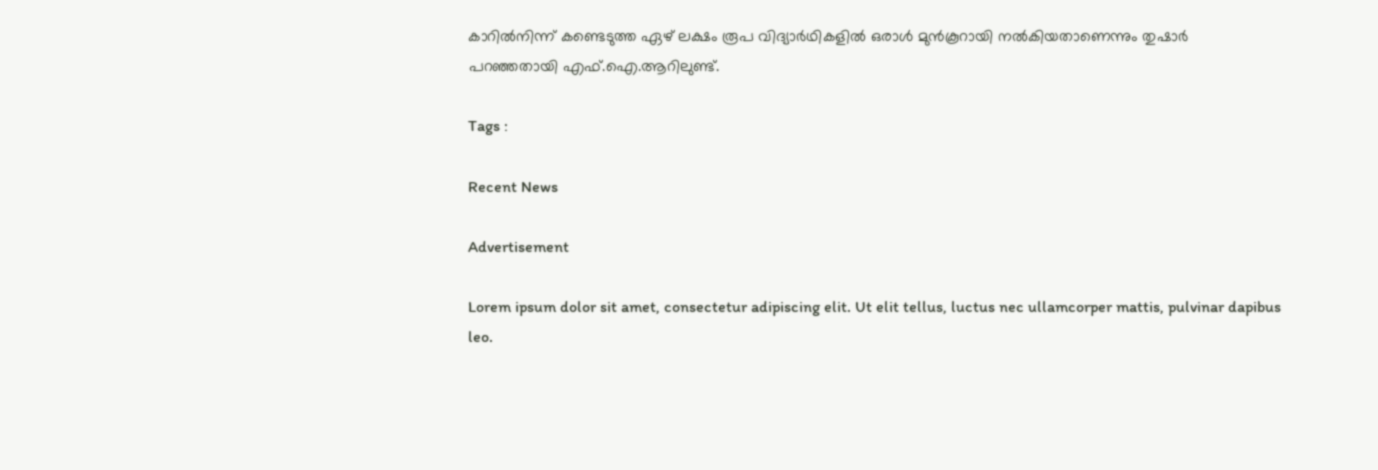കാറില്‍നിന്ന് കണ്ടെടുത്ത ഏഴ് ലക്ഷം രൂപ വിദ്യാര്‍ഥികളില്‍ ഒരാള്‍ മുന്‍കൂറായി നല്‍കിയതാണെന്നും തുഷാര്‍ പറഞ്ഞതായി എഫ്.ഐ.ആറിലുണ്ട്.

Tags :

Recent News

Advertisement

Lorem ipsum dolor sit amet, consectetur adipiscing elit. Ut elit tellus, luctus nec ullamcorper mattis, pulvinar dapibus leo.